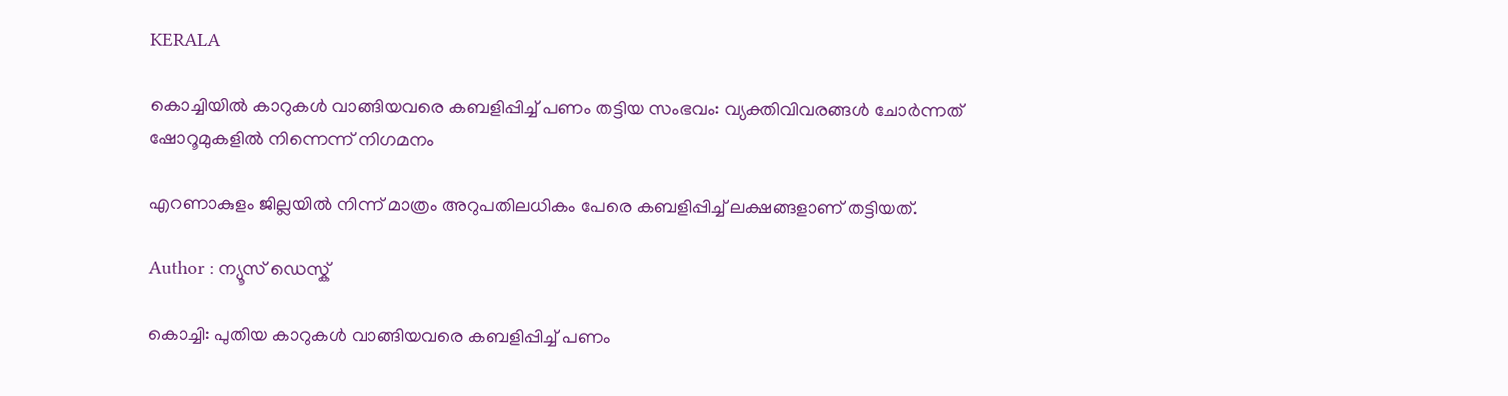KERALA

കൊച്ചിയിൽ കാറുകൾ വാങ്ങിയവരെ കബളിപ്പിച്ച് പണം തട്ടിയ സംഭവം: വ്യക്തിവിവരങ്ങൾ ചോർന്നത് ഷോറൂമുകളിൽ നിന്നെന്ന് നിഗമനം

എറണാകുളം ജില്ലയിൽ നിന്ന് മാത്രം അറുപതിലധികം പേരെ കബളിപ്പിച്ച് ലക്ഷങ്ങളാണ് തട്ടിയത്.

Author : ന്യൂസ് ഡെസ്ക്

കൊച്ചി: പുതിയ കാറുകൾ വാങ്ങിയവരെ കബളിപ്പിച്ച് പണം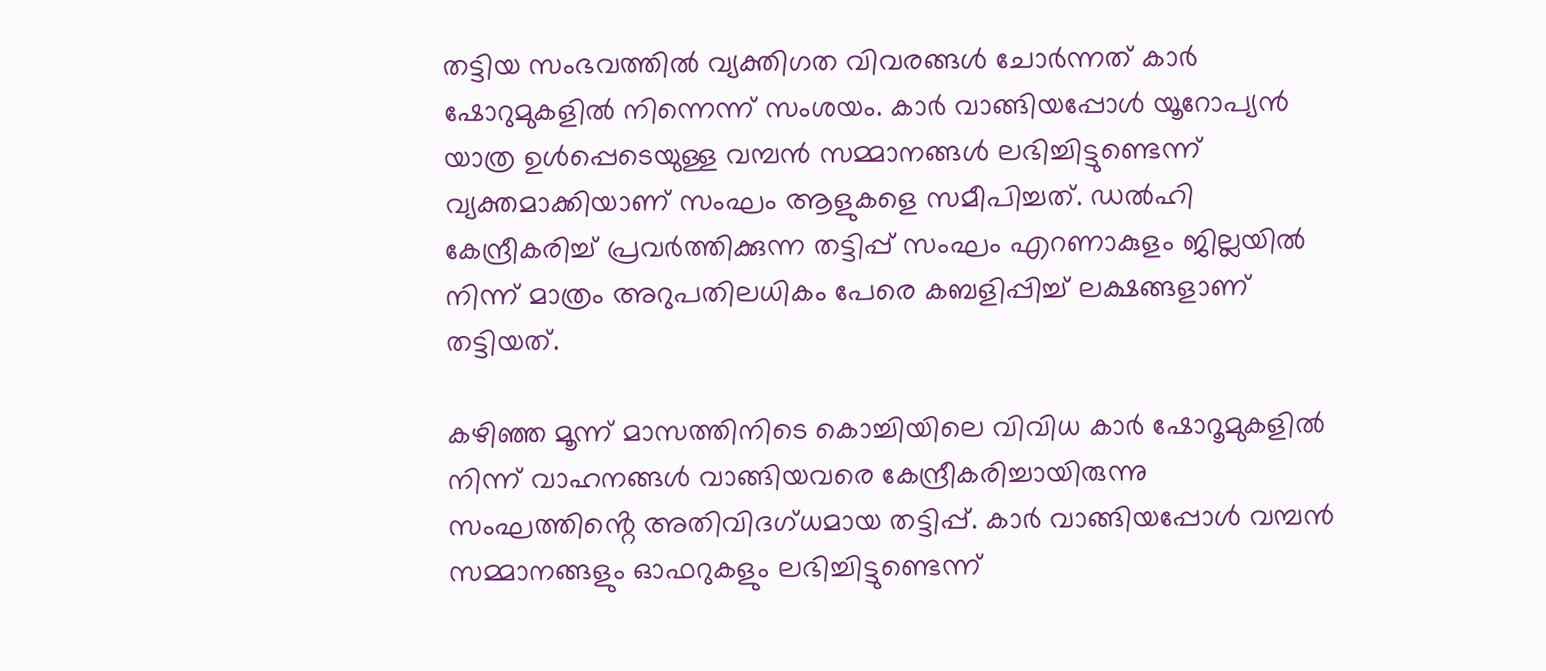തട്ടിയ സംഭവത്തിൽ വ്യക്തിഗത വിവരങ്ങൾ ചോർന്നത് കാർ ഷോറുമുകളിൽ നിന്നെന്ന് സംശയം. കാർ വാങ്ങിയപ്പോൾ യൂറോപ്യൻ യാത്ര ഉൾപ്പെടെയുള്ള വമ്പൻ സമ്മാനങ്ങൾ ലഭിച്ചിട്ടുണ്ടെന്ന് വ്യക്തമാക്കിയാണ് സംഘം ആളുകളെ സമീപിച്ചത്. ഡൽഹി കേന്ദ്രീകരിച്ച് പ്രവർത്തിക്കുന്ന തട്ടിപ്പ് സംഘം എറണാകുളം ജില്ലയിൽ നിന്ന് മാത്രം അറുപതിലധികം പേരെ കബളിപ്പിച്ച് ലക്ഷങ്ങളാണ് തട്ടിയത്.

കഴിഞ്ഞ മൂന്ന് മാസത്തിനിടെ കൊച്ചിയിലെ വിവിധ കാർ ഷോറൂമുകളിൽ നിന്ന് വാഹനങ്ങൾ വാങ്ങിയവരെ കേന്ദ്രീകരിച്ചായിരുന്നു സംഘത്തിൻ്റെ അതിവിദഗ്ധമായ തട്ടിപ്പ്. കാർ വാങ്ങിയപ്പോൾ വമ്പൻ സമ്മാനങ്ങളും ഓഫറുകളും ലഭിച്ചിട്ടുണ്ടെന്ന്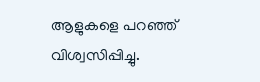ആളുകളെ പറഞ്ഞ് വിശ്വസിപ്പിച്ചു.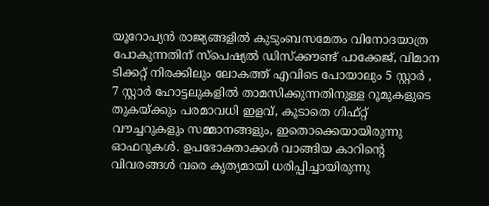യൂറോപ്യൻ രാജ്യങ്ങളിൽ കുടുംബസമേതം വിനോദയാത്ര പോകുന്നതിന് സ്പെഷ്യൽ ഡിസ്ക്കൗണ്ട് പാക്കേജ്, വിമാന ടിക്കറ്റ് നിരക്കിലും ലോകത്ത് എവിടെ പോയാലും 5 സ്റ്റാർ , 7 സ്റ്റാർ ഹോട്ടലുകളിൽ താമസിക്കുന്നതിനുള്ള റൂമുകളുടെ തുകയ്ക്കും പരമാവധി ഇളവ്, കൂടാതെ ഗിഫ്റ്റ് വൗച്ചറുകളും സമ്മാനങ്ങളും, ഇതൊക്കെയായിരുന്നു ഓഫറുകൾ. ഉപഭോക്താക്കൾ വാങ്ങിയ കാറിൻ്റെ വിവരങ്ങൾ വരെ കൃത്യമായി ധരിപ്പിച്ചായിരുന്നു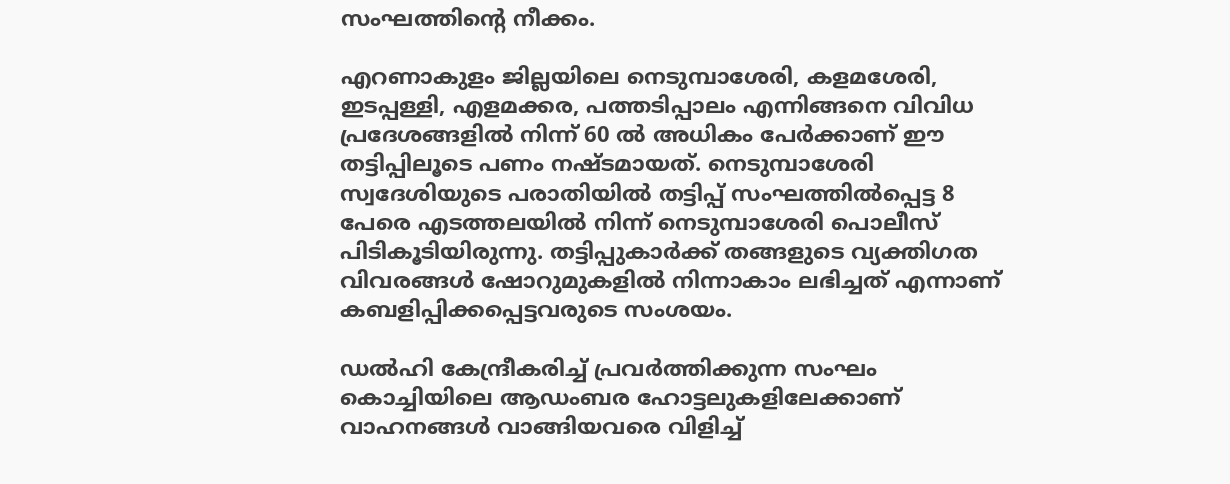സംഘത്തിൻ്റെ നീക്കം.

എറണാകുളം ജില്ലയിലെ നെടുമ്പാശേരി, കളമശേരി, ഇടപ്പള്ളി, എളമക്കര, പത്തടിപ്പാലം എന്നിങ്ങനെ വിവിധ പ്രദേശങ്ങളിൽ നിന്ന് 60 ൽ അധികം പേർക്കാണ് ഈ തട്ടിപ്പിലൂടെ പണം നഷ്ടമായത്. നെടുമ്പാശേരി സ്വദേശിയുടെ പരാതിയിൽ തട്ടിപ്പ് സംഘത്തിൽപ്പെട്ട 8 പേരെ എടത്തലയിൽ നിന്ന് നെടുമ്പാശേരി പൊലീസ് പിടികൂടിയിരുന്നു. തട്ടിപ്പുകാർക്ക് തങ്ങളുടെ വ്യക്തിഗത വിവരങ്ങൾ ഷോറുമുകളിൽ നിന്നാകാം ലഭിച്ചത് എന്നാണ് കബളിപ്പിക്കപ്പെട്ടവരുടെ സംശയം.

ഡൽഹി കേന്ദ്രീകരിച്ച് പ്രവർത്തിക്കുന്ന സംഘം കൊച്ചിയിലെ ആഡംബര ഹോട്ടലുകളിലേക്കാണ് വാഹനങ്ങൾ വാങ്ങിയവരെ വിളിച്ച്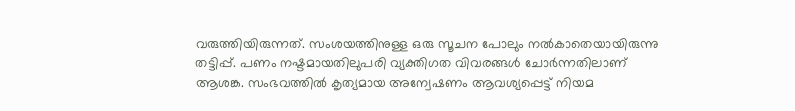വരുത്തിയിരുന്നത്. സംശയത്തിനുള്ള ഒരു സൂചന പോലും നൽകാതെയായിരുന്നു തട്ടിപ്പ്. പണം നഷ്ടമായതിലുപരി വ്യക്തിഗത വിവരങ്ങൾ ചോർന്നതിലാണ് ആശങ്ക. സംഭവത്തിൽ കൃത്യമായ അന്വേഷണം ആവശ്യപ്പെട്ട് നിയമ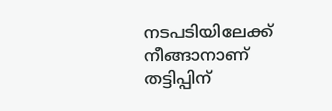നടപടിയിലേക്ക് നീങ്ങാനാണ് തട്ടിപ്പിന്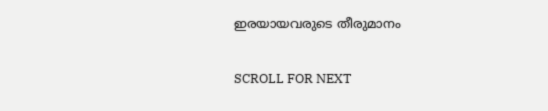ഇരയായവരുടെ തീരുമാനം

SCROLL FOR NEXT